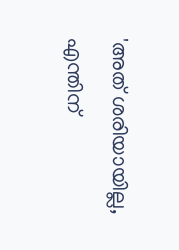'അത് ശരിയായില്ല, എന്തിന്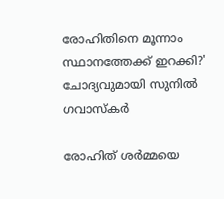രോഹിതിനെ മൂന്നാം സ്ഥാനത്തേക്ക് ഇറക്കി?' ചോദ്യവുമായി സുനിൽ ഗവാസ്‌കർ

രോഹിത് ശർമ്മയെ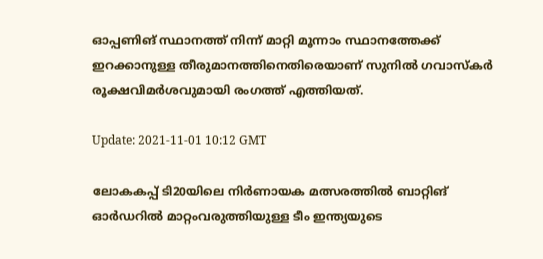ഓപ്പണിങ് സ്ഥാനത്ത് നിന്ന് മാറ്റി മൂന്നാം സ്ഥാനത്തേക്ക് ഇറക്കാനുള്ള തീരുമാനത്തിനെതിരെയാണ് സുനിൽ ഗവാസ്‌കർ രൂക്ഷവിമർശവുമായി രംഗത്ത് എത്തിയത്.

Update: 2021-11-01 10:12 GMT

ലോകകപ്പ് ടി20യിലെ നിർണായക മത്സരത്തിൽ ബാറ്റിങ് ഓർഡറിൽ മാറ്റംവരുത്തിയുള്ള ടീം ഇന്ത്യയുടെ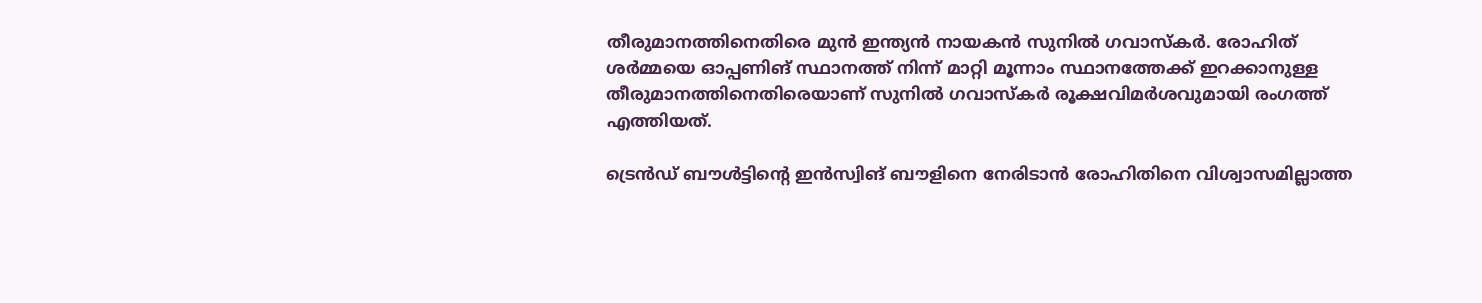തീരുമാനത്തിനെതിരെ മുൻ ഇന്ത്യൻ നായകൻ സുനിൽ ഗവാസ്‌കർ. രോഹിത് ശർമ്മയെ ഓപ്പണിങ് സ്ഥാനത്ത് നിന്ന് മാറ്റി മൂന്നാം സ്ഥാനത്തേക്ക് ഇറക്കാനുള്ള തീരുമാനത്തിനെതിരെയാണ് സുനിൽ ഗവാസ്‌കർ രൂക്ഷവിമർശവുമായി രംഗത്ത് എത്തിയത്.

ട്രെൻഡ് ബൗൾട്ടിന്റെ ഇൻസ്വിങ് ബൗളിനെ നേരിടാൻ രോഹിതിനെ വിശ്വാസമില്ലാത്ത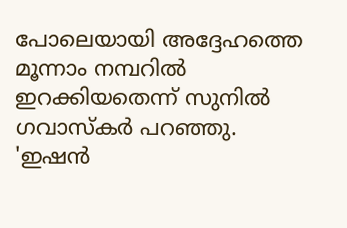പോലെയായി അദ്ദേഹത്തെ മൂന്നാം നമ്പറിൽ ഇറക്കിയതെന്ന് സുനിൽ ഗവാസ്‌കർ പറഞ്ഞു. 'ഇഷൻ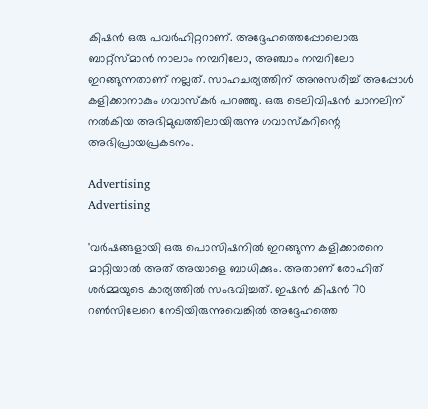കിഷൻ ഒരു പവർഹിറ്ററാണ്. അദ്ദേഹത്തെപ്പോലൊരു ബാറ്റ്‌സ്മാൻ നാലാം നമ്പറിലോ, അഞ്ചാം നമ്പറിലോ ഇറങ്ങുന്നതാണ് നല്ലത്. സാഹചര്യത്തിന് അനുസരിച്ച് അപ്പോൾ കളിക്കാനാകും ഗവാസ്‌കർ പറഞ്ഞു. ഒരു ടെലിവിഷന്‍ ചാനലിന് നൽകിയ അഭിമുഖത്തിലായിരുന്നു ഗവാസ്‌കറിന്റെ അഭിപ്രായപ്രകടനം.

Advertising
Advertising

'വർഷങ്ങളായി ഒരു പൊസിഷനിൽ ഇറങ്ങുന്ന കളിക്കാരനെ മാറ്റിയാൽ അത് അയാളെ ബാധിക്കും. അതാണ് രോഹിത് ശർമ്മയുടെ കാര്യത്തിൽ സംഭവിച്ചത്. ഇഷൻ കിഷൻ 70 റൺസിലേറെ നേടിയിരുന്നുവെങ്കിൽ അദ്ദേഹത്തെ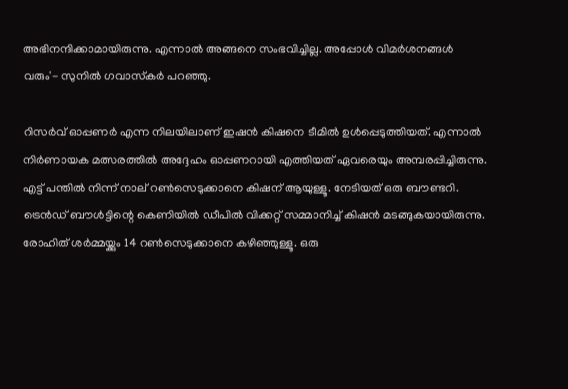അഭിനന്ദിക്കാമായിരുന്നു. എന്നാൽ അങ്ങനെ സംഭവിച്ചില്ല. അപ്പോൾ വിമർശനങ്ങൾ വരും'- സുനിൽ ഗവാസ്‌കർ പറഞ്ഞു.

റിസർവ് ഓപ്പണർ എന്ന നിലയിലാണ് ഇഷൻ കിഷനെ ടീമിൽ ഉൾപ്പെടുത്തിയത്. എന്നാൽ നിർണായക മത്സരത്തിൽ അദ്ദേഹം ഓപ്പണറായി എത്തിയത് ഏവരെയും അമ്പരപ്പിച്ചിരുന്നു. എട്ട് പന്തിൽ നിന്ന് നാല് റൺസെടുക്കാനെ കിഷന് ആയുള്ളൂ. നേടിയത് ഒരു ബൗണ്ടറി. ട്രെൻഡ് ബൗൾട്ടിന്റെ കെണിയിൽ ഡീപിൽ വിക്കറ്റ് സമ്മാനിച്ച് കിഷൻ മടങ്ങുകയായിരുന്നു. രോഹിത് ശർമ്മയ്ക്കും 14 റൺസെടുക്കാനെ കഴിഞ്ഞുള്ളൂ. ഒരു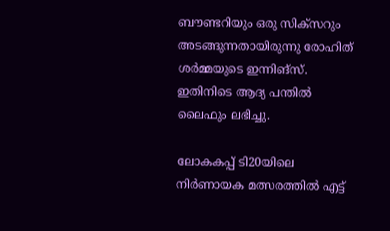ബൗണ്ടറിയും ഒരു സിക്‌സറും അടങ്ങുന്നതായിരുന്നു രോഹിത് ശർമ്മയുടെ ഇന്നിങ്‌സ്. ഇതിനിടെ ആദ്യ പന്തില്‍ ലൈഫും ലഭിച്ചു.

ലോകകപ്പ് ടി20യിലെ നിർണായക മത്സരത്തിൽ എട്ട്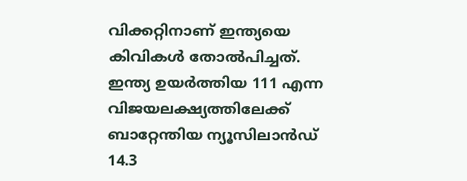വിക്കറ്റിനാണ് ഇന്ത്യയെ കിവികൾ തോൽപിച്ചത്. ഇന്ത്യ ഉയർത്തിയ 111 എന്ന വിജയലക്ഷ്യത്തിലേക്ക് ബാറ്റേന്തിയ ന്യൂസിലാൻഡ് 14.3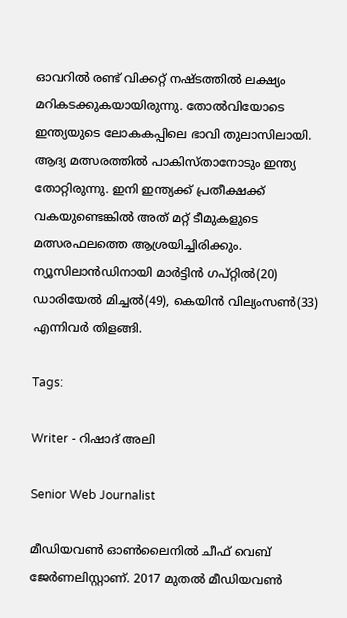ഓവറിൽ രണ്ട് വിക്കറ്റ് നഷ്ടത്തിൽ ലക്ഷ്യം മറികടക്കുകയായിരുന്നു. തോൽവിയോടെ ഇന്ത്യയുടെ ലോകകപ്പിലെ ഭാവി തുലാസിലായി. ആദ്യ മത്സരത്തിൽ പാകിസ്താനോടും ഇന്ത്യ തോറ്റിരുന്നു. ഇനി ഇന്ത്യക്ക് പ്രതീക്ഷക്ക് വകയുണ്ടെങ്കിൽ അത് മറ്റ് ടീമുകളുടെ മത്സരഫലത്തെ ആശ്രയിച്ചിരിക്കും. ന്യൂസിലാൻഡിനായി മാർട്ടിൻ ഗപ്റ്റിൽ(20) ഡാരിയേൽ മിച്ചൽ(49), കെയിൻ വില്യംസൺ(33) എന്നിവർ തിളങ്ങി.

Tags:

Writer - റിഷാദ് അലി

Senior Web Journalist

മീഡിയവൺ ഓൺലൈനിൽ ചീഫ് വെബ് ജേർണലിസ്റ്റാണ്. 2017 മുതൽ മീഡിയവൺ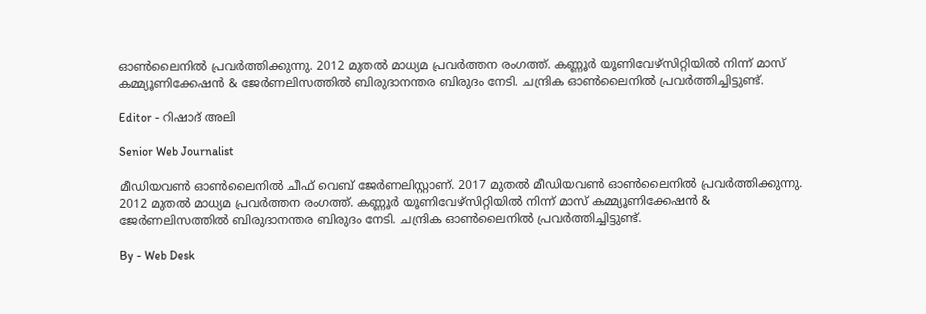ഓൺലൈനിൽ പ്രവർത്തിക്കുന്നു. 2012 മുതൽ മാധ്യമ പ്രവർത്തന രംഗത്ത്. കണ്ണൂര്‍ യൂണിവേഴ്‌സിറ്റിയിൽ നിന്ന് മാസ് കമ്മ്യൂണിക്കേഷന്‍ & ജേര്‍ണലിസത്തില്‍ ബിരുദാനന്തര ബിരുദം നേടി. ചന്ദ്രിക ഓണ്‍ലൈനില്‍ പ്രവര്‍ത്തിച്ചിട്ടുണ്ട്.

Editor - റിഷാദ് അലി

Senior Web Journalist

മീഡിയവൺ ഓൺലൈനിൽ ചീഫ് വെബ് ജേർണലിസ്റ്റാണ്. 2017 മുതൽ മീഡിയവൺ ഓൺലൈനിൽ പ്രവർത്തിക്കുന്നു. 2012 മുതൽ മാധ്യമ പ്രവർത്തന രംഗത്ത്. കണ്ണൂര്‍ യൂണിവേഴ്‌സിറ്റിയിൽ നിന്ന് മാസ് കമ്മ്യൂണിക്കേഷന്‍ & ജേര്‍ണലിസത്തില്‍ ബിരുദാനന്തര ബിരുദം നേടി. ചന്ദ്രിക ഓണ്‍ലൈനില്‍ പ്രവര്‍ത്തിച്ചിട്ടുണ്ട്.

By - Web Desk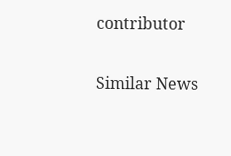contributor

Similar News